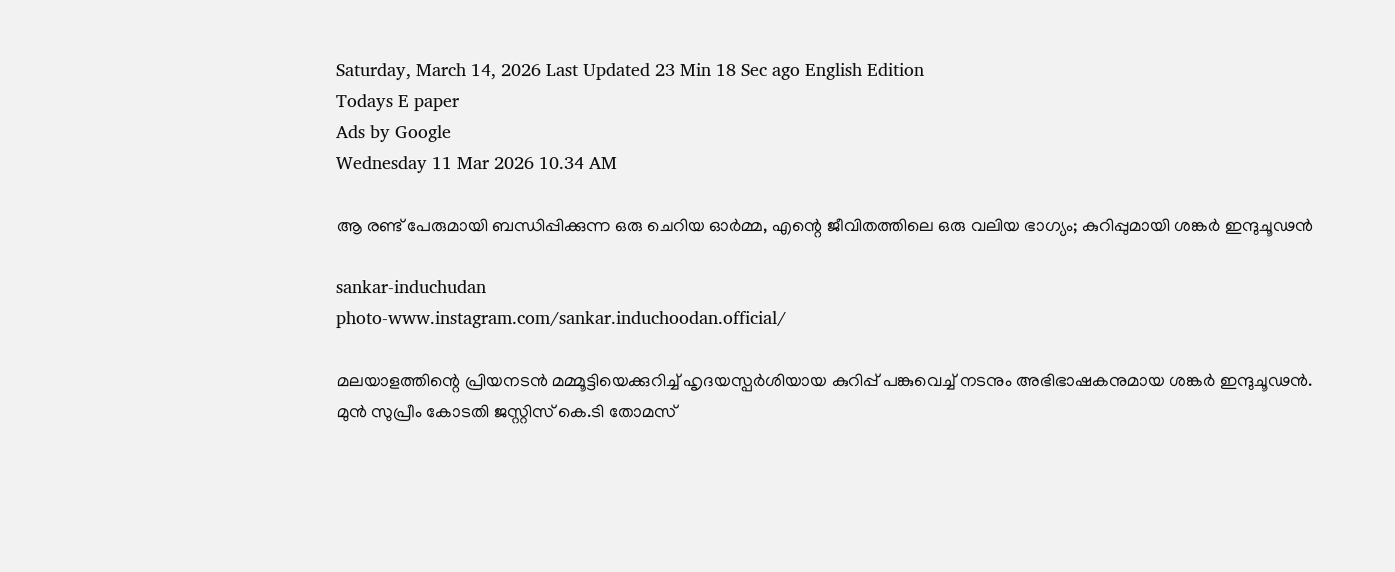Saturday, March 14, 2026 Last Updated 23 Min 18 Sec ago English Edition
Todays E paper
Ads by Google
Wednesday 11 Mar 2026 10.34 AM

ആ രണ്ട് പേരുമായി ബന്ധിപ്പിക്കുന്ന ഒരു ചെറിയ ഓർമ്മ, എന്റെ ജീവിതത്തിലെ ഒരു വലിയ ഭാഗ്യം; കുറിപ്പുമായി ശങ്കര്‍ ഇന്ദുചൂഢന്‍

sankar-induchudan
photo-www.instagram.com/sankar.induchoodan.official/

മലയാളത്തിന്റെ പ്രിയനടന്‍ മമ്മൂട്ടിയെക്കുറിച്ച് ഹൃദയസ്പര്‍ശിയായ കുറിപ്പ് പങ്കുവെച്ച് നടനും അഭിഭാഷകനുമായ ശങ്കര്‍ ഇന്ദുചൂഢന്‍. മുന്‍ സുപ്രീം കോടതി ജസ്റ്റിസ് കെ.ടി തോമസ്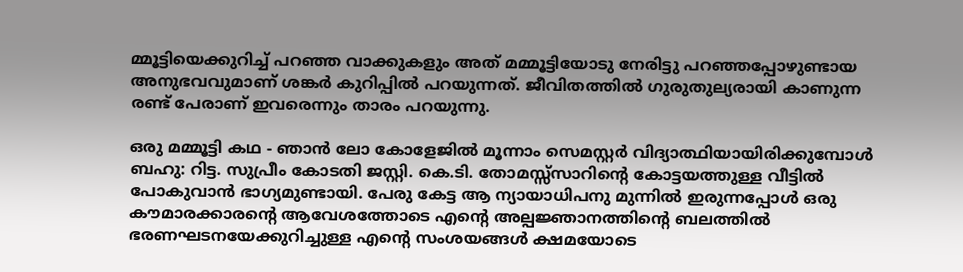മ്മൂട്ടിയെക്കുറിച്ച് പറഞ്ഞ വാക്കുകളും അത് മമ്മൂട്ടിയോടു നേരിട്ടു പറഞ്ഞപ്പോഴുണ്ടായ അനുഭവവുമാണ് ശങ്കര്‍ കുറിപ്പില്‍ പറയുന്നത്. ജീവിതത്തില്‍ ഗുരുതുല്യരായി കാണുന്ന രണ്ട് പേരാണ് ഇവരെന്നും താരം പറയുന്നു.

ഒരു മമ്മൂട്ടി കഥ - ഞാൻ ലോ കോളേജിൽ മൂന്നാം സെമസ്റ്റർ വിദ്യാത്ഥിയായിരിക്കുമ്പോൾ ബഹു: റിട്ട. സുപ്രീം കോടതി ജസ്റ്റി. കെ.ടി. തോമസ്സ്സാറിന്റെ കോട്ടയത്തുള്ള വീട്ടിൽ പോകുവാൻ ഭാഗ്യമുണ്ടായി. പേരു കേട്ട ആ ന്യായാധിപനു മുന്നിൽ ഇരുന്നപ്പോൾ ഒരു കൗമാരക്കാരന്റെ ആവേശത്തോടെ എന്റെ അല്പജ്ഞാനത്തിന്റെ ബലത്തിൽ ഭരണഘടനയേക്കുറിച്ചുള്ള എന്റെ സംശയങ്ങൾ ക്ഷമയോടെ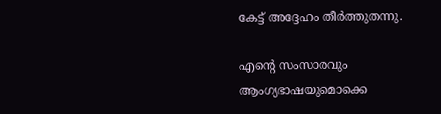കേട്ട് അദ്ദേഹം തീർത്തുതന്നു.

എന്റെ സംസാരവും ആംഗ്യഭാഷയുമൊക്കെ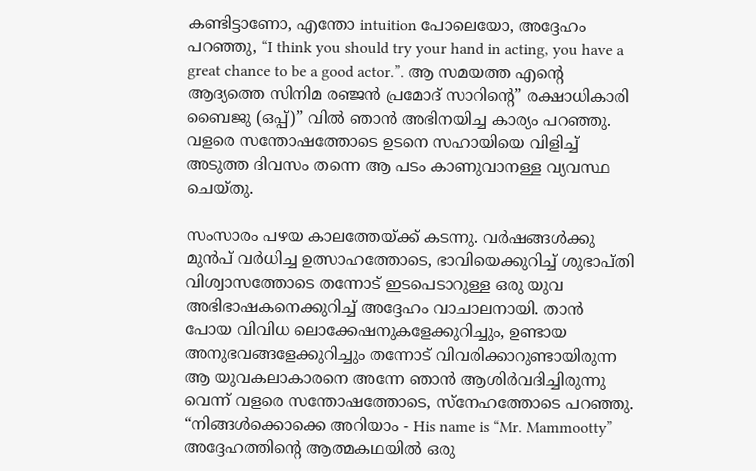കണ്ടിട്ടാണോ, എന്തോ intuition പോലെയോ, അദ്ദേഹം പറഞ്ഞു, “I think you should try your hand in acting, you have a great chance to be a good actor.”. ആ സമയത്ത എന്റെ ആദ്യത്തെ സിനിമ രഞ്ജൻ പ്രമോദ് സാറിന്റെ” രക്ഷാധികാരി ബൈജു (ഒപ്പ്)” വിൽ ഞാൻ അഭിനയിച്ച കാര്യം പറഞ്ഞു. വളരെ സന്തോഷത്തോടെ ഉടനെ സഹായിയെ വിളിച്ച് അടുത്ത ദിവസം തന്നെ ആ പടം കാണുവാനള്ള വ്യവസ്ഥ ചെയ്തു.

സംസാരം പഴയ കാലത്തേയ്ക്ക്‌ കടന്നു. വർഷങ്ങൾക്കു മുൻപ് വർധിച്ച ഉത്സാഹത്തോടെ, ഭാവിയെക്കുറിച്ച് ശുഭാപ്തി വിശ്വാസത്തോടെ തന്നോട് ഇടപെടാറുള്ള ഒരു യുവ അഭിഭാഷകനെക്കുറിച്ച് അദ്ദേഹം വാചാലനായി. താൻ പോയ വിവിധ ലൊക്കേഷനുകളേക്കുറിച്ചും, ഉണ്ടായ അനുഭവങ്ങളേക്കുറിച്ചും തന്നോട് വിവരിക്കാറുണ്ടായിരുന്ന ആ യുവകലാകാരനെ അന്നേ ഞാൻ ആശിർവദിച്ചിരുന്നു വെന്ന് വളരെ സന്തോഷത്തോടെ, സ്നേഹത്തോടെ പറഞ്ഞു. “നിങ്ങൾക്കൊക്കെ അറിയാം - His name is “Mr. Mammootty” അദ്ദേഹത്തിന്റെ ആത്മകഥയിൽ ഒരു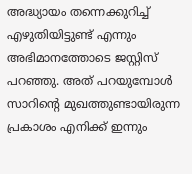അദ്ധ്യായം തന്നെക്കുറിച്ച് എഴുതിയിട്ടുണ്ട് എന്നും അഭിമാനത്തോടെ ജസ്റ്റിസ് പറഞ്ഞു. അത് പറയുമ്പോൾ സാറിന്റെ മുഖത്തുണ്ടായിരുന്ന പ്രകാശം എനിക്ക് ഇന്നും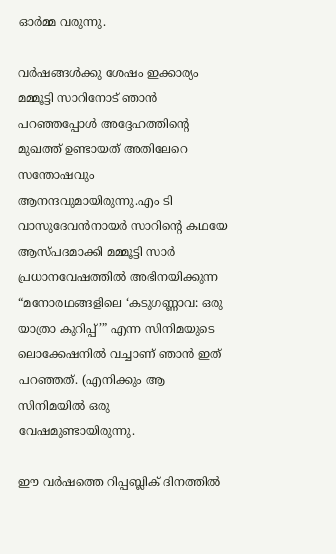ഓർമ്മ വരുന്നു.

വർഷങ്ങൾക്കു ശേഷം ഇക്കാര്യം മമ്മൂട്ടി സാറിനോട് ഞാൻ പറഞ്ഞപ്പോൾ അദ്ദേഹത്തിന്റെ മുഖത്ത് ഉണ്ടായത് അതിലേറെ സന്തോഷവും ആനന്ദവുമായിരുന്നു.എം ടി വാസുദേവൻനായർ സാറിന്റെ കഥയേ ആസ്പദമാക്കി മമ്മൂട്ടി സാർ പ്രധാനവേഷത്തിൽ അഭിനയിക്കുന്ന “മനോരഥങ്ങളിലെ ‘കടുഗണ്ണാവ: ഒരു യാത്രാ കുറിപ്പ്’” എന്ന സിനിമയുടെ ലൊക്കേഷനിൽ വച്ചാണ് ഞാൻ ഇത് പറഞ്ഞത്. (എനിക്കും ആ സിനിമയിൽ ഒരു വേഷമുണ്ടായിരുന്നു.

ഈ വർഷത്തെ റിപ്പബ്ലിക് ദിനത്തിൽ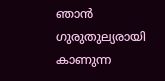ഞാൻ ഗുരുതുല്യരായി കാണുന്ന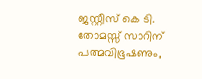ജസ്റ്റീസ് കെ ടി. തോമസ്സ്‌ സാറിന് പത്മവിഭൂഷണും,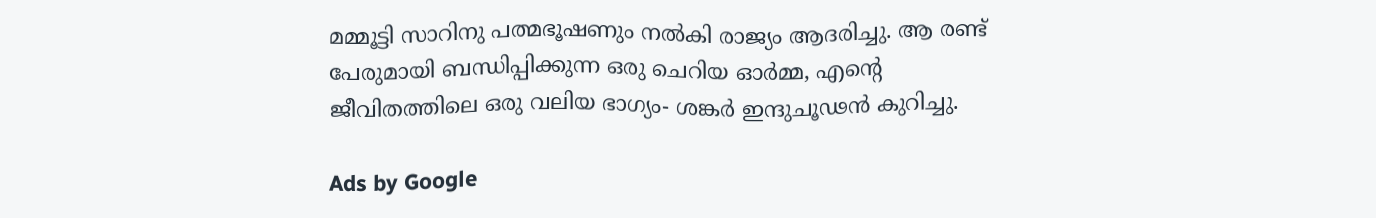മമ്മൂട്ടി സാറിനു പത്മഭൂഷണും നൽകി രാജ്യം ആദരിച്ചു. ആ രണ്ട് പേരുമായി ബന്ധിപ്പിക്കുന്ന ഒരു ചെറിയ ഓർമ്മ, എന്റെ ജീവിതത്തിലെ ഒരു വലിയ ഭാഗ്യം- ശങ്കര്‍ ഇന്ദുചൂഢന്‍ കുറിച്ചു.

Ads by Google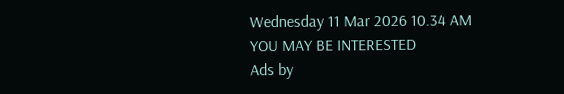Wednesday 11 Mar 2026 10.34 AM
YOU MAY BE INTERESTED
Ads by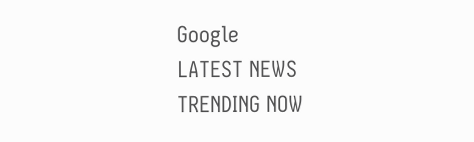Google
LATEST NEWS
TRENDING NOW